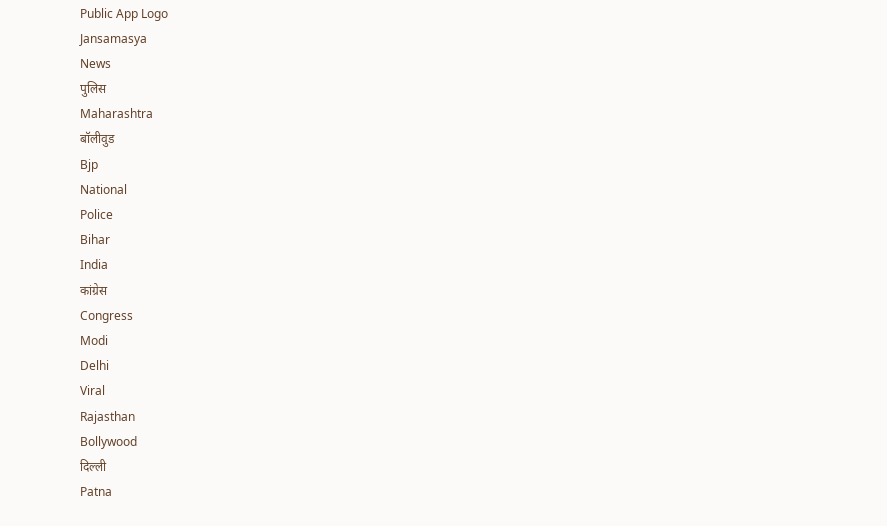Public App Logo
Jansamasya
News
पुलिस
Maharashtra
बॉलीवुड
Bjp
National
Police
Bihar
India
कांग्रेस
Congress
Modi
Delhi
Viral
Rajasthan
Bollywood
दिल्ली
Patna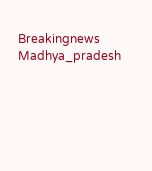Breakingnews
Madhya_pradesh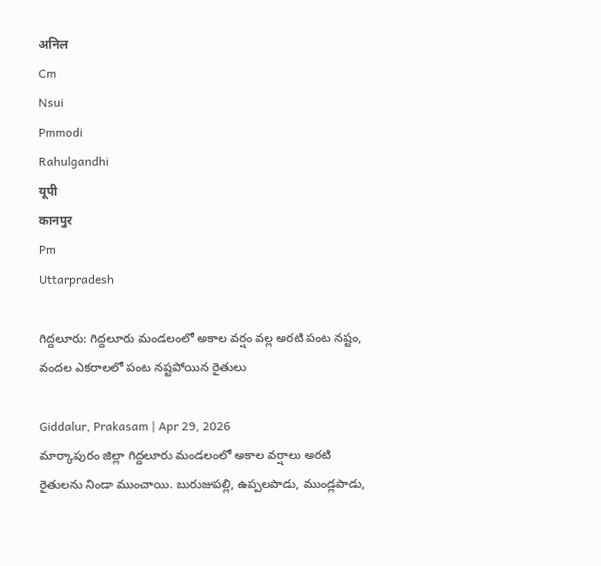अनिल
Cm
Nsui
Pmmodi
Rahulgandhi
यूपी
कानपुर
Pm
Uttarpradesh

గిద్దలూరు: గిద్దలూరు మండలంలో అకాల వర్షం వల్ల అరటి పంట నష్టం, వందల ఎకరాలలో పంట నష్టపోయిన రైతులు

Giddalur, Prakasam | Apr 29, 2026
మార్కాపురం జిల్లా గిద్దలూరు మండలంలో అకాల వర్షాలు అరటి రైతులను నిండా ముంచాయి. బురుజుపల్లి, ఉప్పలపాడు, ముండ్లపాడు,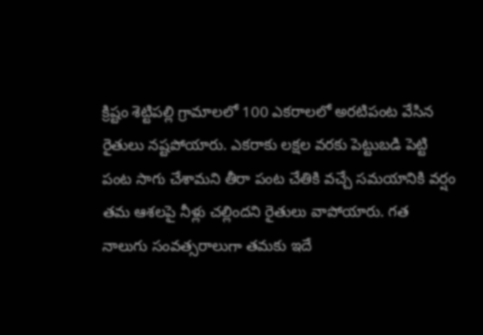క్రిష్టం శెట్టిపల్లి గ్రామాలలో 100 ఎకరాలలో అరటిపంట వేసిన రైతులు నష్టపోయారు. ఎకరాకు లక్షల వరకు పెట్టుబడి పెట్టి పంట సాగు చేశామని తీరా పంట చేతికి వచ్చే సమయానికి వర్షం తమ ఆశలపై నీళ్లు చల్లిందని రైతులు వాపోయారు. గత నాలుగు సంవత్సరాలుగా తమకు ఇదే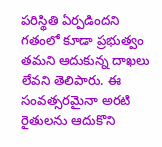పరిస్థితి ఏర్పడిందని గతంలో కూడా ప్రభుత్వం తమని ఆదుకున్న దాఖలు లేవని తెలిపారు. ఈ సంవత్సరమైనా అరటి రైతులను ఆదుకొని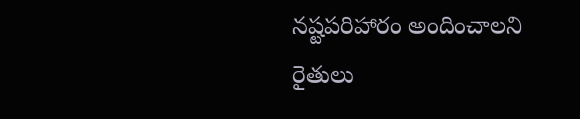నష్టపరిహారం అందించాలని రైతులు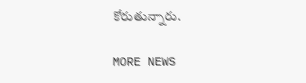కోరుతున్నారు.

MORE NEWS